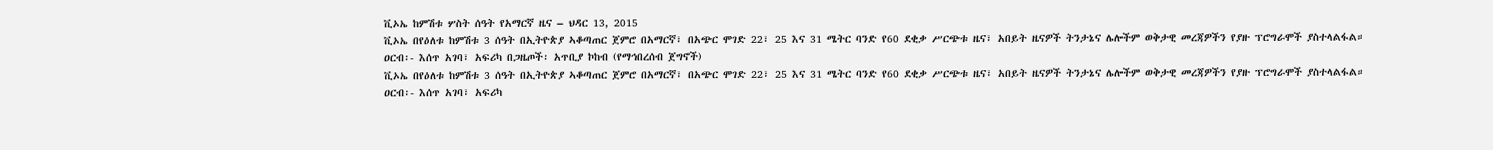ቪኦኤ ከምሽቱ ሦስት ሰዓት የአማርኛ ዜና – ህዳር 13, 2015
ቪኦኤ በየዕለቱ ከምሽቱ 3 ሰዓት በኢትዮጵያ ኣቆጣጠር ጀምሮ በአማርኛ፣ በአጭር ሞገድ 22፣ 25 እና 31 ሜትር ባንድ የ60 ደቂቃ ሥርጭቱ ዜና፣ አበይት ዜናዎች ትንታኔና ሌሎችም ወቅታዊ መረጃዎችን የያዙ ፕሮግራሞች ያስተላልፋል።
ዐርብ፡- እሰጥ አገባ፣ አፍሪካ በጋዜጦች፡ አጥቢያ ኮከብ (የማኅበረሰብ ጀግኖች)
ቪኦኤ በየዕለቱ ከምሽቱ 3 ሰዓት በኢትዮጵያ ኣቆጣጠር ጀምሮ በአማርኛ፣ በአጭር ሞገድ 22፣ 25 እና 31 ሜትር ባንድ የ60 ደቂቃ ሥርጭቱ ዜና፣ አበይት ዜናዎች ትንታኔና ሌሎችም ወቅታዊ መረጃዎችን የያዙ ፕሮግራሞች ያስተላልፋል።
ዐርብ፡- እሰጥ አገባ፣ አፍሪካ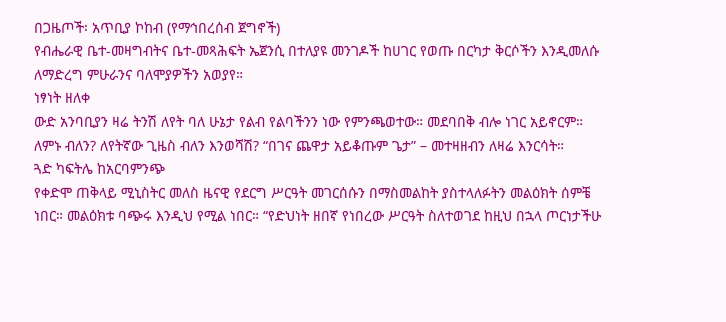በጋዜጦች፡ አጥቢያ ኮከብ (የማኅበረሰብ ጀግኖች)
የብሔራዊ ቤተ-መዛግብትና ቤተ-መጻሕፍት ኤጀንሲ በተለያዩ መንገዶች ከሀገር የወጡ በርካታ ቅርሶችን እንዲመለሱ ለማድረግ ምሁራንና ባለሞያዎችን አወያየ።
ነፃነት ዘለቀ
ውድ አንባቢያን ዛሬ ትንሽ ለየት ባለ ሁኔታ የልብ የልባችንን ነው የምንጫወተው። መደባበቅ ብሎ ነገር አይኖርም። ለምኑ ብለን? ለየትኛው ጊዜስ ብለን እንወሻሽ? “በገና ጨዋታ አይቆጡም ጌታ” – መተዛዘብን ለዛሬ እንርሳት።
ጓድ ካፍትሌ ከአርባምንጭ
የቀድሞ ጠቅላይ ሚኒስትር መለስ ዜናዊ የደርግ ሥርዓት መገርሰሱን በማስመልከት ያስተላለፉትን መልዕክት ሰምቼ ነበር። መልዕክቱ ባጭሩ እንዲህ የሚል ነበር። “የድህነት ዘበኛ የነበረው ሥርዓት ስለተወገደ ከዚህ በኋላ ጦርነታችሁ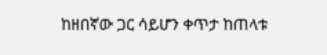ከዘበኛው ጋር ሳይሆን ቀጥታ ከጠላቱ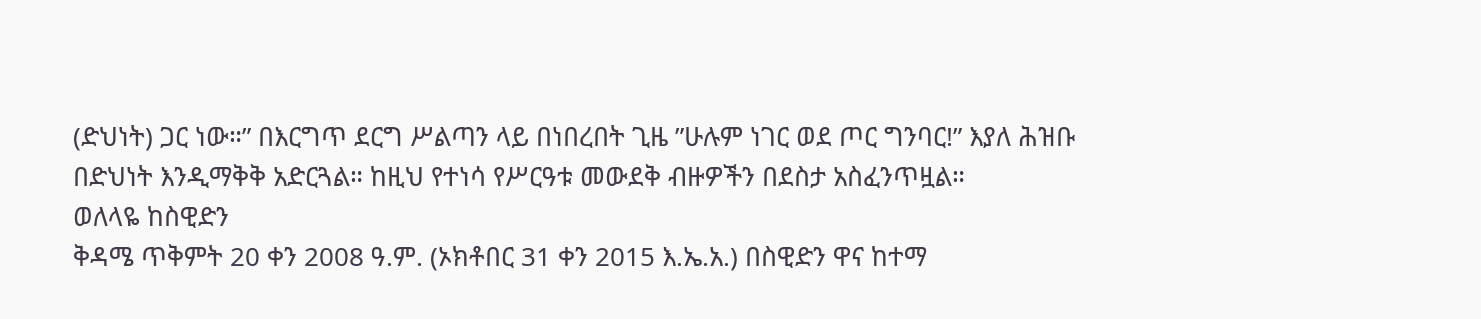(ድህነት) ጋር ነው።” በእርግጥ ደርግ ሥልጣን ላይ በነበረበት ጊዜ ”ሁሉም ነገር ወደ ጦር ግንባር!” እያለ ሕዝቡ በድህነት እንዲማቅቅ አድርጓል። ከዚህ የተነሳ የሥርዓቱ መውደቅ ብዙዎችን በደስታ አስፈንጥዟል።
ወለላዬ ከስዊድን
ቅዳሜ ጥቅምት 20 ቀን 2008 ዓ.ም. (ኦክቶበር 31 ቀን 2015 እ.ኤ.አ.) በስዊድን ዋና ከተማ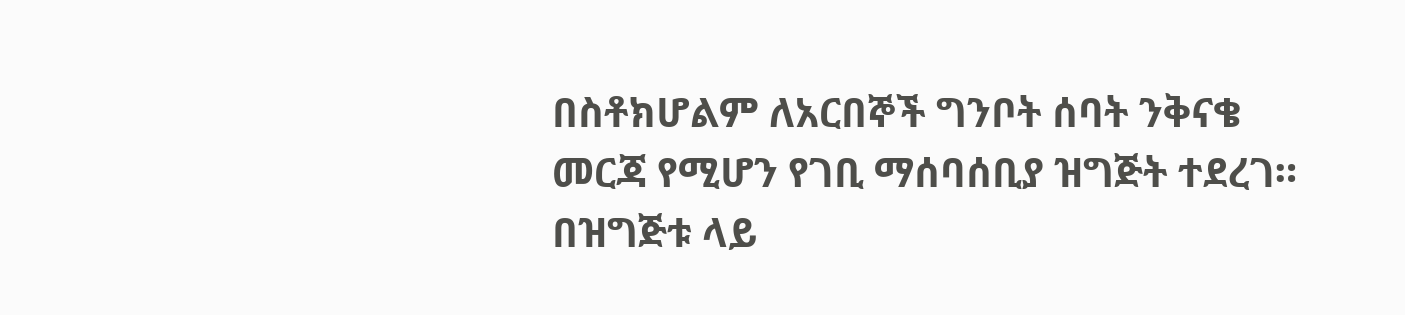በስቶክሆልም ለአርበኞች ግንቦት ሰባት ንቅናቄ መርጃ የሚሆን የገቢ ማሰባሰቢያ ዝግጅት ተደረገ። በዝግጅቱ ላይ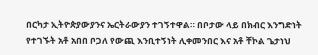በርካታ ኢትዮጵያውያንና ኤርትራውያን ተገኝተዋል። በቦታው ላይ በክብር እንግድነት የተገኙት አቶ አበበ ቦጋለ የውጪ እንቢተኝነት ሊቀመንበር እና አቶ ቸኮል ጌታነህ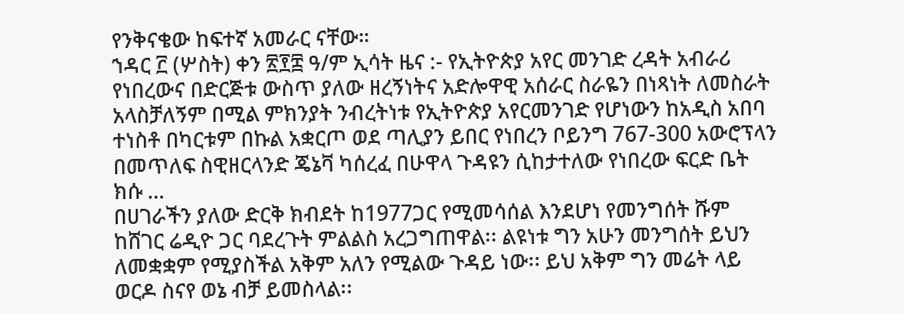የንቅናቄው ከፍተኛ አመራር ናቸው።
ኀዳር ፫ (ሦስት) ቀን ፳፻፰ ዓ/ም ኢሳት ዜና :- የኢትዮጵያ አየር መንገድ ረዳት አብራሪ የነበረውና በድርጅቱ ውስጥ ያለው ዘረኝነትና አድሎዋዊ አሰራር ስራዬን በነጻነት ለመስራት አላስቻለኝም በሚል ምክንያት ንብረትነቱ የኢትዮጵያ አየርመንገድ የሆነውን ከአዲስ አበባ ተነስቶ በካርቱም በኩል አቋርጦ ወደ ጣሊያን ይበር የነበረን ቦይንግ 767-300 አውሮፕላን በመጥለፍ ስዊዘርላንድ ጄኔቫ ካሰረፈ በሁዋላ ጉዳዩን ሲከታተለው የነበረው ፍርድ ቤት ክሱ …
በሀገራችን ያለው ድርቅ ክብደት ከ1977ጋር የሚመሳሰል እንደሆነ የመንግሰት ሹም ከሸገር ሬዲዮ ጋር ባደረጉት ምልልስ አረጋግጠዋል፡፡ ልዩነቱ ግን አሁን መንግሰት ይህን ለመቋቋም የሚያስችል አቅም አለን የሚልው ጉዳይ ነው፡፡ ይህ አቅም ግን መሬት ላይ ወርዶ ስናየ ወኔ ብቻ ይመስላል፡፡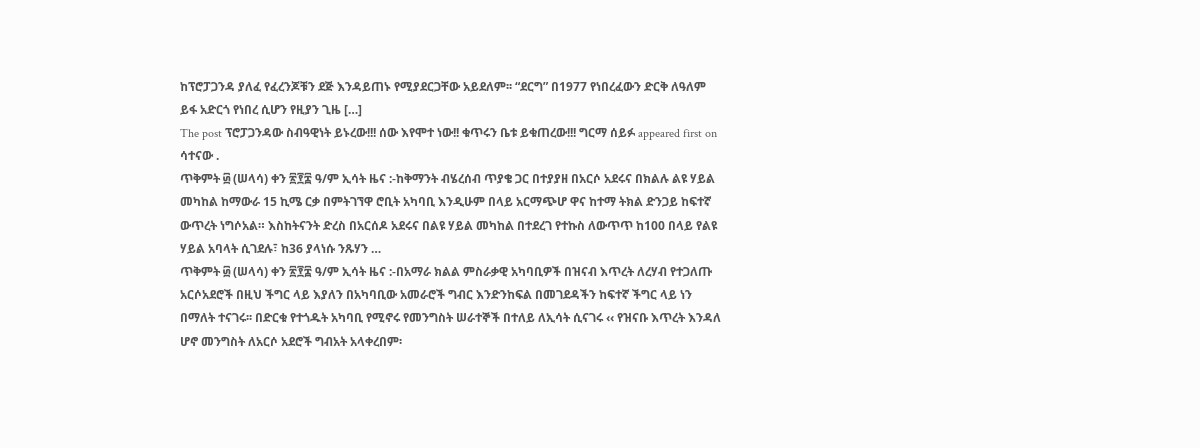ከፕሮፓጋንዳ ያለፈ የፈረንጆቹን ደጅ እንዳይጠኑ የሚያደርጋቸው አይደለም፡፡ “ደርግ” በ1977 የነበረፈውን ድርቅ ለዓለም ይፋ አድርጎ የነበረ ሲሆን የዚያን ጊዜ […]
The post ፕሮፓጋንዳው ስብዓዊነት ይኑረው!!! ሰው እየሞተ ነው!! ቁጥሩን ቤቱ ይቁጠረው!!! ግርማ ሰይፉ appeared first on ሳተናው .
ጥቅምት ፴ (ሠላሳ) ቀን ፳፻፰ ዓ/ም ኢሳት ዜና :-ከቅማንት ብሄረሰብ ጥያቄ ጋር በተያያዘ በአርሶ አደሩና በክልሉ ልዩ ሃይል መካከል ከማውራ 15 ኪሜ ርቃ በምትገኘዋ ሮቢት አካባቢ እንዲሁም በላይ አርማጭሆ ዋና ከተማ ትክል ድንጋይ ከፍተኛ ውጥረት ነግሶአል። እስከትናንት ድረስ በአርሰዶ አደሩና በልዩ ሃይል መካከል በተደረገ የተኩስ ለውጥጥ ከ100 በላይ የልዩ ሃይል አባላት ሲገደሉ፣ ከ36 ያላነሱ ንጹሃን …
ጥቅምት ፴ (ሠላሳ) ቀን ፳፻፰ ዓ/ም ኢሳት ዜና :-በአማራ ክልል ምስራቃዊ አካባቢዎች በዝናብ እጥረት ለረሃብ የተጋለጡ አርሶአደሮች በዚህ ችግር ላይ እያለን በአካባቢው አመራሮች ግብር እንድንከፍል በመገደዳችን ከፍተኛ ችግር ላይ ነን በማለት ተናገሩ፡፡ በድርቁ የተጎዱት አካባቢ የሚኖሩ የመንግስት ሠራተኞች በተለይ ለኢሳት ሲናገሩ ‹‹ የዝናቡ እጥረት እንዳለ ሆኖ መንግስት ለአርሶ አደሮች ግብአት አላቀረበም፡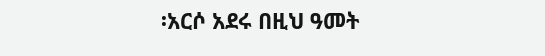፡አርሶ አደሩ በዚህ ዓመት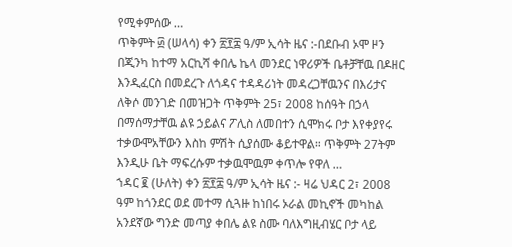የሚቀምሰው …
ጥቅምት ፴ (ሠላሳ) ቀን ፳፻፰ ዓ/ም ኢሳት ዜና :-በደቡብ ኦሞ ዞን በጂንካ ከተማ አርኪሻ ቀበሌ ኬላ መንደር ነዋሪዎች ቤቶቻቸዉ በዶዘር እንዲፈርስ በመደረጉ ለጎዳና ተዳዳሪነት መዳረጋቸዉንና በእሪታና ለቅሶ መንገድ በመዝጋት ጥቅምት 25፣ 2008 ከሰዓት በኃላ በማሰማታቸዉ ልዩ ኃይልና ፖሊስ ለመበተን ሲሞክሩ ቦታ እየቀያየሩ ተቃውሞአቸውን እስከ ምሽት ሲያሰሙ ቆይተዋል። ጥቅምት 27ትም እንዲሁ ቤት ማፍረሱም ተቃዉሞዉም ቀጥሎ የዋለ …
ኀዳር ፪ (ሁለት) ቀን ፳፻፰ ዓ/ም ኢሳት ዜና :- ዛሬ ህዳር 2፣ 2008 ዓም ከጎንደር ወደ መተማ ሲጓዙ ከነበሩ ኦራል መኪኖች መካከል አንደኛው ግንድ መጣያ ቀበሌ ልዩ ስሙ ባለእግዚብሄር ቦታ ላይ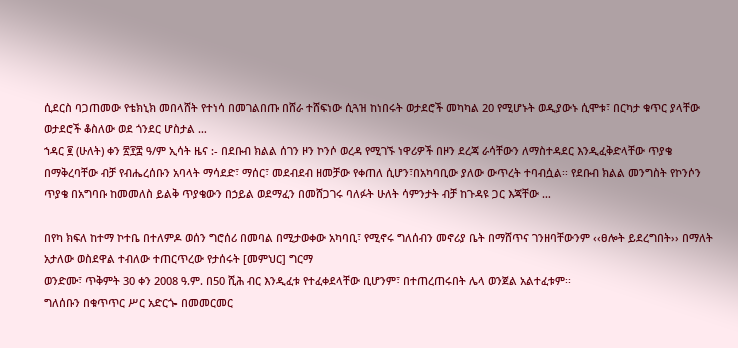ሲደርስ ባጋጠመው የቴክኒክ መበላሸት የተነሳ በመገልበጡ በሸራ ተሸፍነው ሲጓዝ ከነበሩት ወታደሮች መካካል 20 የሚሆኑት ወዲያውኑ ሲሞቱ፣ በርካታ ቁጥር ያላቸው ወታደሮች ቆስለው ወደ ጎንደር ሆስታል …
ኀዳር ፪ (ሁለት) ቀን ፳፻፰ ዓ/ም ኢሳት ዜና :- በደቡብ ክልል ሰገን ዞን ኮንሶ ወረዳ የሚገኙ ነዋሪዎች በዞን ደረጃ ራሳቸውን ለማስተዳደር እንዲፈቅድላቸው ጥያቄ በማቅረባቸው ብቻ የብሔረሰቡን አባላት ማሳደድ፣ ማሰር፣ መደብደብ ዘመቻው የቀጠለ ሲሆን፣በአካባቢው ያለው ውጥረት ተባብሷል፡፡ የደቡብ ክልል መንግስት የኮንሶን ጥያቄ በአግባቡ ከመመለስ ይልቅ ጥያቄውን በኃይል ወደማፈን በመሸጋገሩ ባለፉት ሁለት ሳምንታት ብቻ ከጉዳዩ ጋር እጃቸው …

በየካ ክፍለ ከተማ ኮተቤ በተለምዶ ወሰን ግሮሰሪ በመባል በሚታወቀው አካባቢ፣ የሚኖሩ ግለሰብን መኖሪያ ቤት በማሸጥና ገንዘባቸውንም ‹‹ፀሎት ይደረግበት›› በማለት አታለው ወስደዋል ተብለው ተጠርጥረው የታሰሩት [መምህር] ግርማ
ወንድሙ፣ ጥቅምት 30 ቀን 2008 ዓ.ም. በ50 ሺሕ ብር እንዲፈቱ የተፈቀደላቸው ቢሆንም፣ በተጠረጠሩበት ሌላ ወንጀል አልተፈቱም፡፡
ግለሰቡን በቁጥጥር ሥር አድርጐ በመመርመር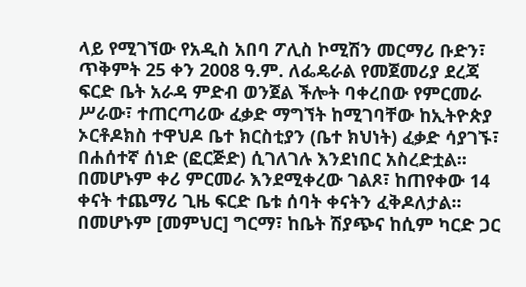ላይ የሚገኘው የአዲስ አበባ ፖሊስ ኮሚሽን መርማሪ ቡድን፣ ጥቅምት 25 ቀን 2008 ዓ.ም. ለፌዴራል የመጀመሪያ ደረጃ ፍርድ ቤት አራዳ ምድብ ወንጀል ችሎት ባቀረበው የምርመራ ሥራው፣ ተጠርጣሪው ፈቃድ ማግኘት ከሚገባቸው ከኢትዮጵያ ኦርቶዶክስ ተዋህዶ ቤተ ክርስቲያን (ቤተ ክህነት) ፈቃድ ሳያገኙ፣ በሐሰተኛ ሰነድ (ፎርጅድ) ሲገለገሉ እንደነበር አስረድቷል፡፡
በመሆኑም ቀሪ ምርመራ እንደሚቀረው ገልጾ፣ ከጠየቀው 14 ቀናት ተጨማሪ ጊዜ ፍርድ ቤቱ ሰባት ቀናትን ፈቅዶለታል፡፡ በመሆኑም [መምህር] ግርማ፣ ከቤት ሽያጭና ከሲም ካርድ ጋር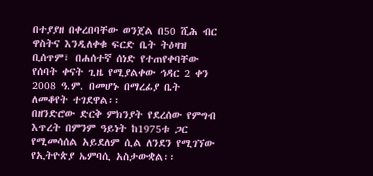በተያያዘ በቀረበባቸው ወንጀል በ50 ሺሕ ብር ዋስትና እንዲለቀቁ ፍርድ ቤት ትዕዛዝ ቢሰጥም፣ በሐሰተኛ ሰነድ የተጠየቀባቸው የሰባት ቀናት ጊዜ የሚያልቀው ኅዳር 2 ቀን 2008 ዓ.ም. በመሆኑ በማረፊያ ቤት ለመቆየት ተገደዋል፡፡
በዘንድሮው ድርቅ ምክንያት የደረሰው የምግብ እጥረት በምንም ዓይነት ከ1975ቱ ጋር የሚመሳሰል አይደለም ሲል ለንደን የሚገኘው የኢትዮጵያ ኤምባሲ አስታውቋል፡፡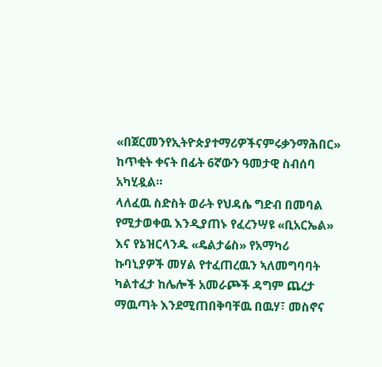«በጀርመንየኢትዮጵያተማሪዎችናምሩቃንማሕበር» ከጥቂት ቀናት በፊት 6ኛውን ዓመታዊ ስብሰባ አካሂዷል።
ላለፈዉ ስድስት ወራት የህዳሴ ግድብ በመባል የሚታወቀዉ እንዲያጠኑ የፈረንሣዩ «ቢአርኤል» እና የኔዝርላንዱ «ዴልታሬስ» የአማካሪ ኩባኒያዎች መሃል የተፈጠረዉን ኣለመግባባት ካልተፈታ ከሌሎች አመራጮች ዳግም ጨረታ ማዉጣት እንደሚጠበቅባቸዉ በዉሃ፣ መስኖና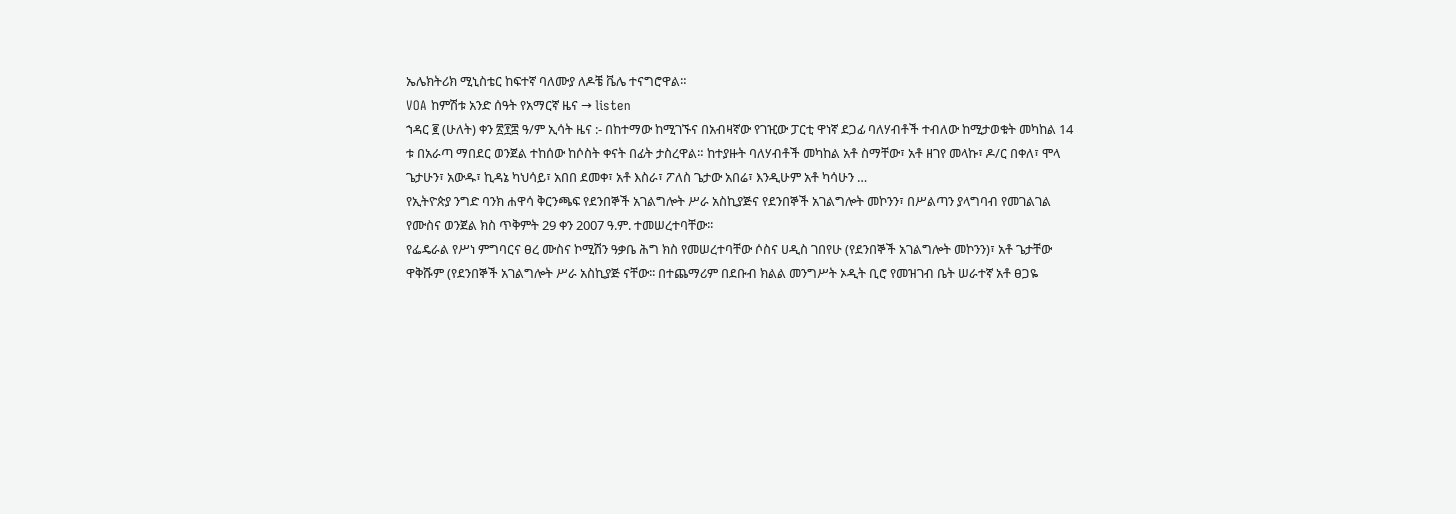ኤሌክትሪክ ሚኒስቴር ከፍተኛ ባለሙያ ለዶቼ ቬሌ ተናግሮዋል።
VOA ከምሽቱ አንድ ሰዓት የአማርኛ ዜና → listen
ኀዳር ፪ (ሁለት) ቀን ፳፻፰ ዓ/ም ኢሳት ዜና :- በከተማው ከሚገኙና በአብዛኛው የገዢው ፓርቲ ዋነኛ ደጋፊ ባለሃብቶች ተብለው ከሚታወቁት መካከል 14 ቱ በአራጣ ማበደር ወንጀል ተከሰው ከሶስት ቀናት በፊት ታስረዋል። ከተያዙት ባለሃብቶች መካከል አቶ ስማቸው፣ አቶ ዘገየ መላኩ፣ ዶ/ር በቀለ፣ ሞላ ጌታሁን፣ አውዱ፣ ኪዳኔ ካህሳይ፣ አበበ ደመቀ፣ አቶ እስራ፣ ፖለስ ጌታው አበሬ፣ እንዲሁም አቶ ካሳሁን …
የኢትዮጵያ ንግድ ባንክ ሐዋሳ ቅርንጫፍ የደንበኞች አገልግሎት ሥራ አስኪያጅና የደንበኞች አገልግሎት መኮንን፣ በሥልጣን ያላግባብ የመገልገል የሙስና ወንጀል ክስ ጥቅምት 29 ቀን 2007 ዓ.ም. ተመሠረተባቸው፡፡
የፌዴራል የሥነ ምግባርና ፀረ ሙስና ኮሚሽን ዓቃቤ ሕግ ክስ የመሠረተባቸው ሶስና ሀዲስ ገበየሁ (የደንበኞች አገልግሎት መኮንን)፣ አቶ ጌታቸው ዋቅሹም (የደንበኞች አገልግሎት ሥራ አስኪያጅ ናቸው፡፡ በተጨማሪም በደቡብ ክልል መንግሥት ኦዲት ቢሮ የመዝገብ ቤት ሠራተኛ አቶ ፀጋዬ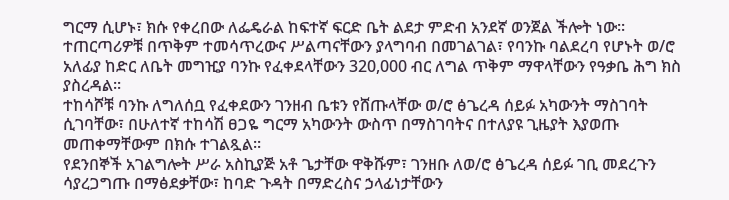ግርማ ሲሆኑ፣ ክሱ የቀረበው ለፌዴራል ከፍተኛ ፍርድ ቤት ልደታ ምድብ አንደኛ ወንጀል ችሎት ነው፡፡
ተጠርጣሪዎቹ በጥቅም ተመሳጥረውና ሥልጣናቸውን ያላግባብ በመገልገል፣ የባንኩ ባልደረባ የሆኑት ወ/ሮ አለፊያ ከድር ለቤት መግዢያ ባንኩ የፈቀደላቸውን 320,000 ብር ለግል ጥቅም ማዋላቸውን የዓቃቤ ሕግ ክስ ያስረዳል፡፡
ተከሳሾቹ ባንኩ ለግለሰቧ የፈቀደውን ገንዘብ ቤቱን የሸጡላቸው ወ/ሮ ፅጌረዳ ሰይፉ አካውንት ማስገባት ሲገባቸው፣ በሁለተኛ ተከሳሽ ፀጋዬ ግርማ አካውንት ውስጥ በማስገባትና በተለያዩ ጊዜያት እያወጡ መጠቀማቸውም በክሱ ተገልጿል፡፡
የደንበኞች አገልግሎት ሥራ አስኪያጅ አቶ ጌታቸው ዋቅሹም፣ ገንዘቡ ለወ/ሮ ፅጌረዳ ሰይፉ ገቢ መደረጉን ሳያረጋግጡ በማፅደቃቸው፣ ከባድ ጉዳት በማድረስና ኃላፊነታቸውን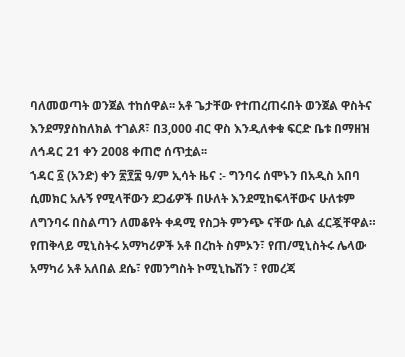ባለመወጣት ወንጀል ተከሰዋል፡፡ አቶ ጌታቸው የተጠረጠሩበት ወንጀል ዋስትና እንደማያስከለክል ተገልጾ፣ በ3,000 ብር ዋስ እንዲለቀቁ ፍርድ ቤቱ በማዘዝ ለኅዳር 21 ቀን 2008 ቀጠሮ ሰጥቷል፡፡
ኀዳር ፩ (አንድ) ቀን ፳፻፰ ዓ/ም ኢሳት ዜና :- ግንባሩ ሰሞኑን በአዲስ አበባ ሲመክር አሉኝ የሚላቸውን ደጋፊዎች በሁለት እንደሚከፍላቸውና ሁለቱም ለግንባሩ በስልጣን ለመቆየት ቀዳሚ የስጋት ምንጭ ናቸው ሲል ፈርጇቸዋል። የጠቅላይ ሚኒስትሩ አማካሪዎች አቶ በረከት ስምኦን፣ የጠ/ሚኒስትሩ ሌላው አማካሪ አቶ አለበል ደሴ፣ የመንግስት ኮሚኒኬሽን ፣ የመረጃ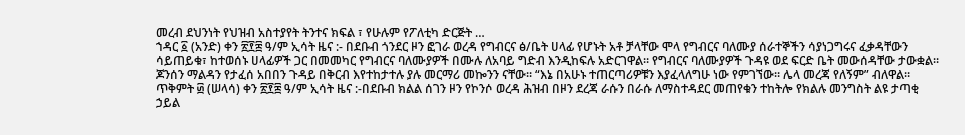መረብ ደህንነት የህዝብ አስተያየት ትንተና ክፍል ፣ የሁሉም የፖለቲካ ድርጅት …
ኀዳር ፩ (አንድ) ቀን ፳፻፰ ዓ/ም ኢሳት ዜና :- በደቡብ ጎንደር ዞን ፎገራ ወረዳ የግብርና ፅ/ቤት ሀላፊ የሆኑት አቶ ቻላቸው ሞላ የግብርና ባለሙያ ሰራተኞችን ሳያነጋግሩና ፈቃዳቸውን ሳይጠይቁ፣ ከተወሰኑ ሀላፊዎች ጋር በመመካር የግብርና ባለሙያዎች በሙሉ ለአባይ ግድብ እንዲከፍሉ አድርገዋል። የግብርና ባለሙያዎች ጉዳዩ ወደ ፍርድ ቤት መውሰዳቸው ታውቋል።
ጆንሰን ማልዳን የታፈሰ አበበን ጉዳይ በቅርብ እየተከታተሉ ያሉ መርማሪ መኰንን ናቸው። “እኔ በአሁኑ ተጠርጣሪዎቹን እያፈላለግሁ ነው የምገኘው። ሌላ መረጃ የለኝም” ብለዋል።
ጥቅምት ፴ (ሠላሳ) ቀን ፳፻፰ ዓ/ም ኢሳት ዜና :-በደቡብ ክልል ሰገን ዞን የኮንሶ ወረዳ ሕዝብ በዞን ደረጃ ራሱን በራሱ ለማስተዳደር መጠየቁን ተከትሎ የክልሉ መንግስት ልዩ ታጣቂ ኃይል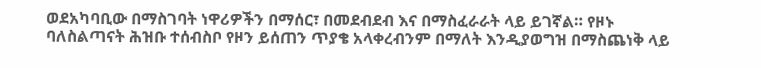ወደአካባቢው በማስገባት ነዋሪዎችን በማሰር፣ በመደብደብ እና በማስፈራራት ላይ ይገኛል። የዞኑ ባለስልጣናት ሕዝቡ ተሰብስቦ የዞን ይሰጠን ጥያቄ አላቀረብንም በማለት እንዲያወግዝ በማስጨነቅ ላይ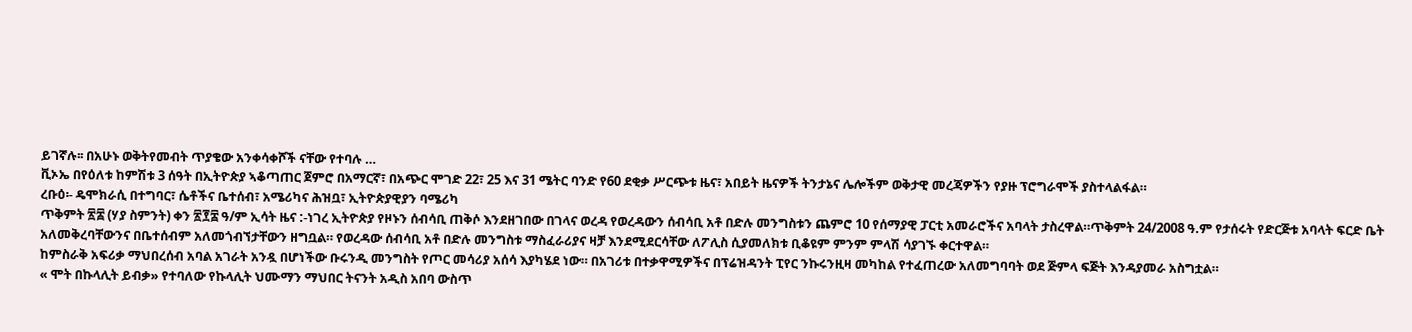ይገኛሉ፡፡ በአሁኑ ወቅትየመብት ጥያቄው አንቀሳቀሾች ናቸው የተባሉ …
ቪኦኤ በየዕለቱ ከምሽቱ 3 ሰዓት በኢትዮጵያ ኣቆጣጠር ጀምሮ በአማርኛ፣ በአጭር ሞገድ 22፣ 25 እና 31 ሜትር ባንድ የ60 ደቂቃ ሥርጭቱ ዜና፣ አበይት ዜናዎች ትንታኔና ሌሎችም ወቅታዊ መረጃዎችን የያዙ ፕሮግራሞች ያስተላልፋል።
ረቡዕ፡- ዴሞክራሲ በተግባር፣ ሴቶችና ቤተሰብ፣ አሜሪካና ሕዝቧ፣ ኢትዮጵያዊያን ባሜሪካ
ጥቅምት ፳፰ (ሃያ ስምንት) ቀን ፳፻፰ ዓ/ም ኢሳት ዜና :-ነገረ ኢትዮጵያ የዞኑን ሰብሳቢ ጠቅሶ እንደዘገበው በገላና ወረዳ የወረዳውን ሰብሳቢ አቶ በድሉ መንግስቱን ጨምሮ 10 የሰማያዊ ፓርቲ አመራሮችና አባላት ታስረዋል።ጥቅምት 24/2008 ዓ.ም የታሰሩት የድርጅቱ አባላት ፍርድ ቤት አለመቅረባቸውንና በቤተሰብም አለመጎብኘታቸውን ዘግቧል። የወረዳው ሰብሳቢ አቶ በድሉ መንግስቱ ማስፈራሪያና ዛቻ እንደሚደርሳቸው ለፖሊስ ሲያመለክቱ ቢቆዩም ምንም ምላሽ ሳያገኙ ቀርተዋል።
ከምስራቅ አፍሪቃ ማህበረሰብ አባል አገራት አንዷ በሆነችው ቡሩንዲ መንግስት የጦር መሳሪያ አሰሳ እያካሄደ ነው። በአገሪቱ በተቃዋሚዎችና በፕሬዝዳንት ፒየር ንኩሩንዚዛ መካከል የተፈጠረው አለመግባባት ወደ ጅምላ ፍጅት እንዳያመራ አስግቷል።
« ሞት በኩላሊት ይብቃ» የተባለው የኩላሊት ህሙማን ማህበር ትናንት አዲስ አበባ ውስጥ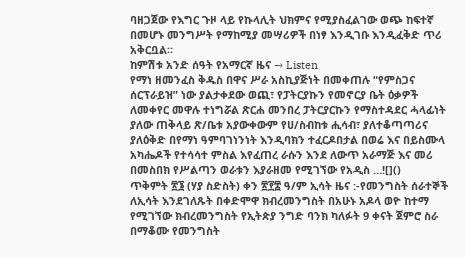ባዘጋጀው የእግር ጉዞ ላይ የኩላሊት ህክምና የሚያስፈልገው ወጭ ከፍተኛ በመሆኑ መንግሥት የማከሚያ መሣሪዎች በነፃ እንዲገቡ እንዲፈቅድ ጥሪ አቅርቧል።
ከምሽቱ አንድ ሰዓት የአማርኛ ዜና → Listen
የማነ ዘመንፈስ ቅዱስ በዋና ሥራ አስኪያጅነት በመቀጠሉ “የምስጋና ሰርፕራይዝ” ነው ያልታቀደው ወጪ፣ የፓትርያኩን የመኖርያ ቤት ዕቃዎች ለመቀየር መዋሉ ተነግሯል ጽርሐ መንበረ ፓትርያርኩን የማስተዳደር ሓላፊነት ያለው ጠቅላይ ጽ/ቤቱ አያውቀውም የሀ/ስብከቱ ሒሳብ፣ ያለተቆጣጣሪና ያለዕቅድ በየማነ ዓምባገነንነት እንዲባክን ተፈርዶበታል በወሬ እና በይስሙላ አካሔዶች የተሳሳተ ምስል እየፈጠረ ራሱን እንደ ለውጥ አራማጅ እና መሪ በመስበክ የሥልጣን ወራቱን እያራዘመ የሚገኘው የአዲስ …![]()
ጥቅምት ፳፮ (ሃያ ስድስት) ቀን ፳፻፰ ዓ/ም ኢሳት ዜና :-የመንግስት ሰራተኞች ለኢሳት እንደገለጹት በቀድሞዋ ክብረመንግስት በአሁኑ አዶላ ወዮ ከተማ የሚገኘው ክብረመንግስት የኢትጵያ ንግድ ባንክ ካለፉት 9 ቀናት ጀምሮ ስራ በማቆሙ የመንግስት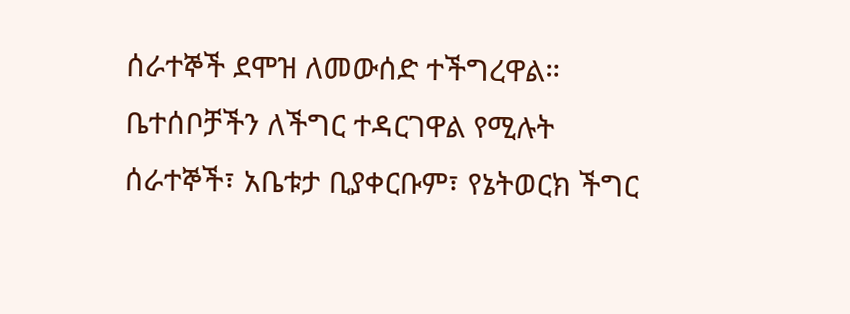ሰራተኞች ደሞዝ ለመውሰድ ተችግረዋል። ቤተሰቦቻችን ለችግር ተዳርገዋል የሚሉት ሰራተኞች፣ አቤቱታ ቢያቀርቡም፣ የኔትወርክ ችግር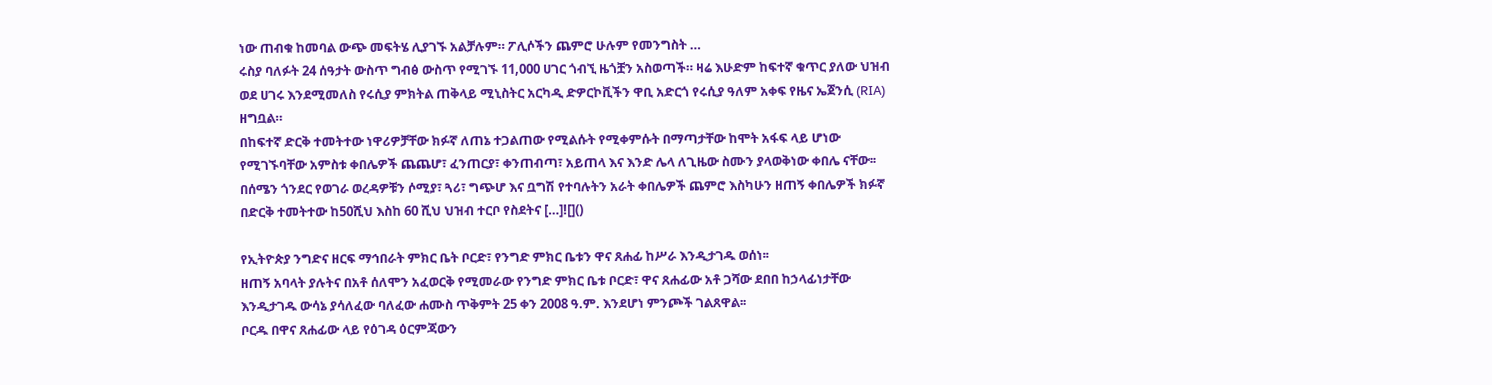ነው ጠብቁ ከመባል ውጭ መፍትሄ ሊያገኙ አልቻሉም። ፖሊሶችን ጨምሮ ሁሉም የመንግስት …
ሩስያ ባለፉት 24 ሰዓታት ውስጥ ግብፅ ውስጥ የሚገኙ 11,000 ሀገር ጎብኚ ዜጎቿን አስወጣች። ዛሬ እሁድም ከፍተኛ ቁጥር ያለው ህዝብ ወደ ሀገሩ እንደሚመለስ የሩሲያ ምክትል ጠቅላይ ሚኒስትር አርካዲ ድዎርኮቪችን ዋቢ አድርጎ የሩሲያ ዓለም አቀፍ የዜና ኤጀንሲ (RIA) ዘግቧል።
በከፍተኛ ድርቅ ተመትተው ነዋሪዎቻቸው ክፉኛ ለጠኔ ተጋልጠው የሚልሱት የሚቀምሱት በማጣታቸው ከሞት አፋፍ ላይ ሆነው የሚገኙባቸው አምስቱ ቀበሌዎች ጨጨሆ፣ ፈንጠርያ፣ ቀንጠብጣ፣ አይጠላ እና እንድ ሌላ ለጊዜው ስሙን ያላወቅነው ቀበሌ ናቸው፡፡ በሰሜን ጎንደር የወገራ ወረዳዎቹን ሶሚያ፣ ጓሪ፣ ግጭሆ እና ቧግሽ የተባሉትን አራት ቀበሌዎች ጨምሮ እስካሁን ዘጠኝ ቀበሌዎች ክፉኛ በድርቅ ተመትተው ከ50ሺህ እስከ 60 ሺህ ህዝብ ተርቦ የስደትና […]![]()

የኢትዮጵያ ንግድና ዘርፍ ማኅበራት ምክር ቤት ቦርድ፣ የንግድ ምክር ቤቱን ዋና ጸሐፊ ከሥራ እንዲታገዱ ወሰነ፡፡
ዘጠኝ አባላት ያሉትና በአቶ ሰለሞን አፈወርቅ የሚመራው የንግድ ምክር ቤቱ ቦርድ፣ ዋና ጸሐፊው አቶ ጋሻው ደበበ ከኃላፊነታቸው እንዲታገዱ ውሳኔ ያሳለፈው ባለፈው ሐሙስ ጥቅምት 25 ቀን 2008 ዓ.ም. እንደሆነ ምንጮች ገልጸዋል፡፡
ቦርዱ በዋና ጸሐፊው ላይ የዕገዳ ዕርምጃውን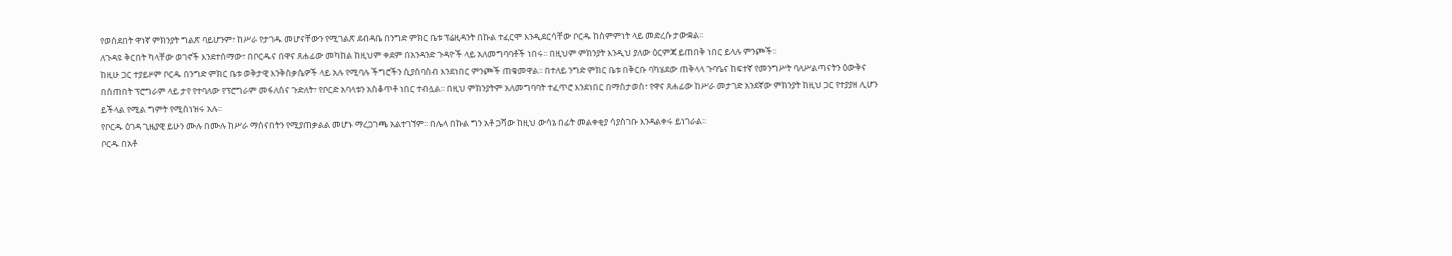የወሰደበት ዋነኛ ምክንያት ግልጽ ባይሆንም፣ ከሥራ የታገዱ መሆናቸውን የሚገልጽ ደብዳቤ በንግድ ምክር ቤቱ ፕሬዚዳንት በኩል ተፈርሞ እንዲደርሳቸው ቦርዱ ከስምምነት ላይ መድረሱ ታውቋል፡፡
ለጉዳዩ ቅርበት ካላቸው ወገኖች እንደተሰማው፣ በቦርዱና በዋና ጸሐፊው መካከል ከዚህም ቀደም በአንዳንድ ጉዳዮች ላይ አለመግባባቶች ነበሩ፡፡ በዚህም ምክንያት እንዲህ ያለው ዕርምጃ ይጠበቅ ነበር ይላሉ ምንጮች፡፡
ከዚሁ ጋር ተያይዞም ቦርዱ በንግድ ምክር ቤቱ ወቅታዊ እንቅስቃሴዎች ላይ አሉ የሚባሉ ችግሮችን ሲያሰባስብ እንደነበር ምንጮች ጠቁመዋል፡፡ በተለይ ንግድ ምክር ቤቱ በቅርቡ ባካሄደው ጠቅላላ ጉባዔና ከፍተኛ የመንግሥት ባለሥልጣናትን ዕውቅና በሰጠበት ፕሮግራም ላይ ታየ የተባለው የፕሮግራም መፋለስና ጉድለት፣ የቦርድ አባላቱን አስቆጥቶ ነበር ተብሏል፡፡ በዚህ ምክንያትም አለመግባባት ተፈጥሮ እንደነበር በማስታወስ፣ የዋና ጸሐፊው ከሥራ መታገድ አንደኛው ምክንያት ከዚህ ጋር የተያያዘ ሊሆን ይችላል የሚል ግምት የሚሰነዝሩ አሉ፡፡
የቦርዱ ዕገዳ ጊዜያዊ ይሁን ሙሉ በሙሉ ከሥራ ማሰናበትን የሚያጠቃልል መሆኑ ማረጋገጫ አልተገኘም፡፡ በሌላ በኩል ግን አቶ ጋሻው ከዚህ ውሳኔ በፊት መልቀቂያ ሳያስገቡ እንዳልቀሩ ይነገራል፡፡
ቦርዱ በአቶ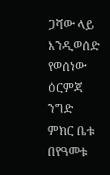ጋሻው ላይ እንዲወሰድ የወሰነው ዕርምጃ ንግድ ምክር ቤቱ በየዓመቱ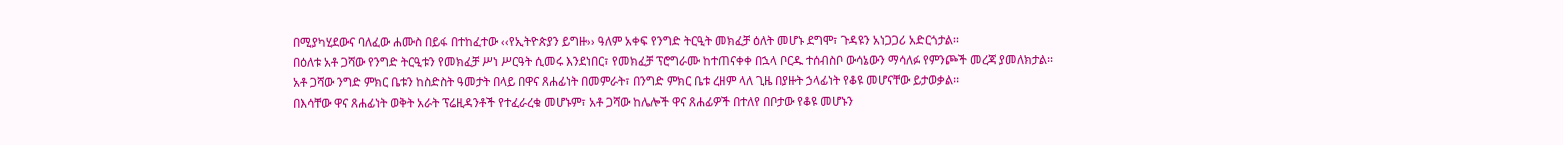በሚያካሂደውና ባለፈው ሐሙስ በይፋ በተከፈተው ‹‹የኢትዮጵያን ይግዙ›› ዓለም አቀፍ የንግድ ትርዒት መክፈቻ ዕለት መሆኑ ደግሞ፣ ጉዳዩን አነጋጋሪ አድርጎታል፡፡
በዕለቱ አቶ ጋሻው የንግድ ትርዒቱን የመክፈቻ ሥነ ሥርዓት ሲመሩ እንደነበር፣ የመክፈቻ ፕሮግራሙ ከተጠናቀቀ በኋላ ቦርዱ ተሰብስቦ ውሳኔውን ማሳለፉ የምንጮች መረጃ ያመለክታል፡፡
አቶ ጋሻው ንግድ ምክር ቤቱን ከስድስት ዓመታት በላይ በዋና ጸሐፊነት በመምራት፣ በንግድ ምክር ቤቱ ረዘም ላለ ጊዜ በያዙት ኃላፊነት የቆዩ መሆናቸው ይታወቃል፡፡
በእሳቸው ዋና ጸሐፊነት ወቅት አራት ፕሬዚዳንቶች የተፈራረቁ መሆኑም፣ አቶ ጋሻው ከሌሎች ዋና ጸሐፊዎች በተለየ በቦታው የቆዩ መሆኑን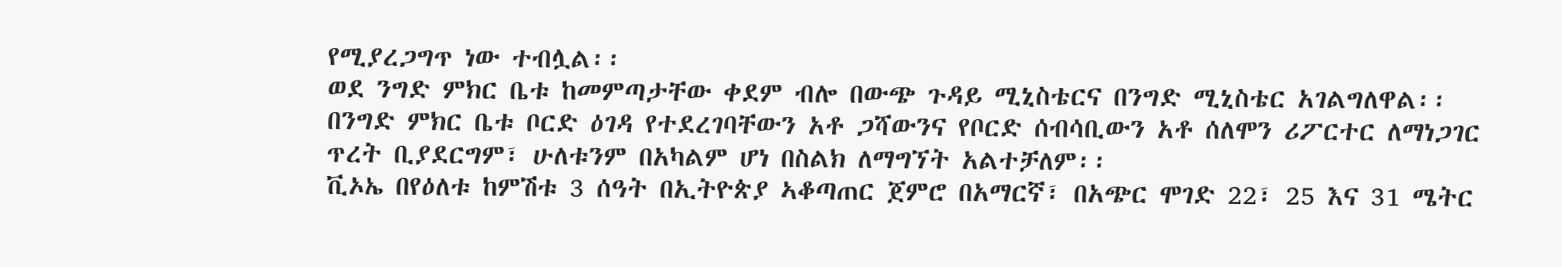የሚያረጋግጥ ነው ተብሏል፡፡
ወደ ንግድ ምክር ቤቱ ከመምጣታቸው ቀደም ብሎ በውጭ ጉዳይ ሚኒስቴርና በንግድ ሚኒስቴር አገልግለዋል፡፡
በንግድ ምክር ቤቱ ቦርድ ዕገዳ የተደረገባቸውን አቶ ጋሻውንና የቦርድ ሰብሳቢውን አቶ ሰለሞን ሪፖርተር ለማነጋገር ጥረት ቢያደርግም፣ ሁለቱንም በአካልም ሆነ በስልክ ለማግኘት አልተቻለም፡፡
ቪኦኤ በየዕለቱ ከምሽቱ 3 ሰዓት በኢትዮጵያ ኣቆጣጠር ጀምሮ በአማርኛ፣ በአጭር ሞገድ 22፣ 25 እና 31 ሜትር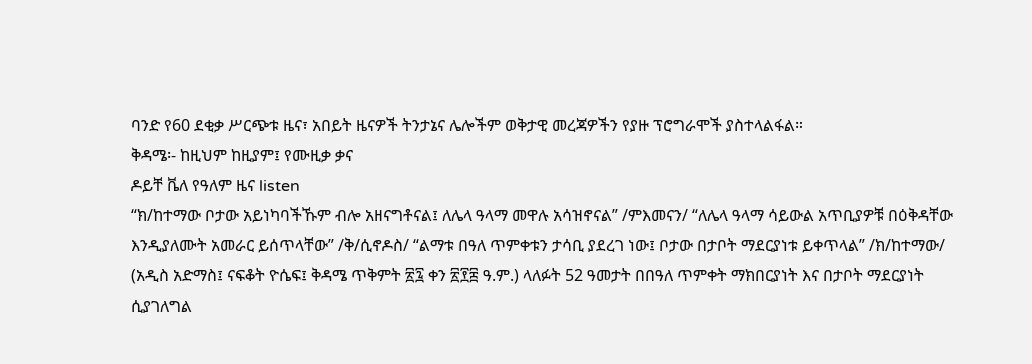ባንድ የ60 ደቂቃ ሥርጭቱ ዜና፣ አበይት ዜናዎች ትንታኔና ሌሎችም ወቅታዊ መረጃዎችን የያዙ ፕሮግራሞች ያስተላልፋል።
ቅዳሜ፡- ከዚህም ከዚያም፤ የሙዚቃ ቃና
ዶይቸ ቬለ የዓለም ዜና listen
“ክ/ከተማው ቦታው አይነካባችኹም ብሎ አዘናግቶናል፤ ለሌላ ዓላማ መዋሉ አሳዝኖናል” /ምእመናን/ “ለሌላ ዓላማ ሳይውል አጥቢያዎቹ በዕቅዳቸው እንዲያለሙት አመራር ይሰጥላቸው” /ቅ/ሲኖዶስ/ “ልማቱ በዓለ ጥምቀቱን ታሳቢ ያደረገ ነው፤ ቦታው በታቦት ማደርያነቱ ይቀጥላል” /ክ/ከተማው/ (አዲስ አድማስ፤ ናፍቆት ዮሴፍ፤ ቅዳሜ ጥቅምት ፳፯ ቀን ፳፻፰ ዓ.ም.) ላለፉት 52 ዓመታት በበዓለ ጥምቀት ማክበርያነት እና በታቦት ማደርያነት ሲያገለግል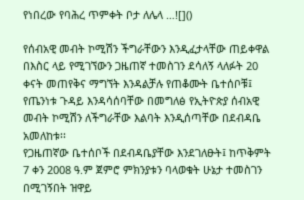የነበረው የባሕረ ጥምቀት ቦታ ለሌላ …![]()

የሰብአዊ መብት ኮሚሽን ችግራቸውን እንዲፈታላቸው ጠይቀዋል
በእስር ላይ የሚገኘውን ጋዜጠኛ ተመስገን ደሳለኝ ላለፉት 20 ቀናት መጠየቅና ማግኘት እንዳልቻሉ የጠቆሙት ቤተሰቦቹ፤ የጤንነቱ ጉዳይ እንዳሳሰባቸው በመግለፅ የኢትዮጵያ ሰብአዊ መብት ኮሚሽን ለችግራቸው እልባት እንዲሰጣቸው በደብዳቤ አመለከቱ፡፡
የጋዜጠኛው ቤተሰቦች በደብዳቤያቸው እንደገለፁት፤ ከጥቅምት 7 ቀን 2008 ዓ.ም ጀምሮ ምክንያቱን ባላወቁት ሁኔታ ተመስገን በሚገኝበት ዝዋይ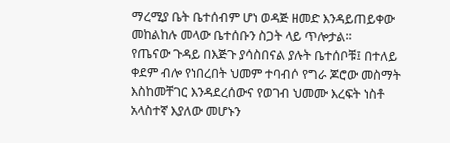ማረሚያ ቤት ቤተሰብም ሆነ ወዳጅ ዘመድ እንዳይጠይቀው መከልከሉ መላው ቤተሰቡን ስጋት ላይ ጥሎታል፡፡
የጤናው ጉዳይ በእጅጉ ያሳስበናል ያሉት ቤተሰቦቹ፤ በተለይ ቀደም ብሎ የነበረበት ህመም ተባብሶ የግራ ጆሮው መስማት እስከመቸገር እንዳደረሰውና የወገብ ህመሙ እረፍት ነስቶ አላስተኛ እያለው መሆኑን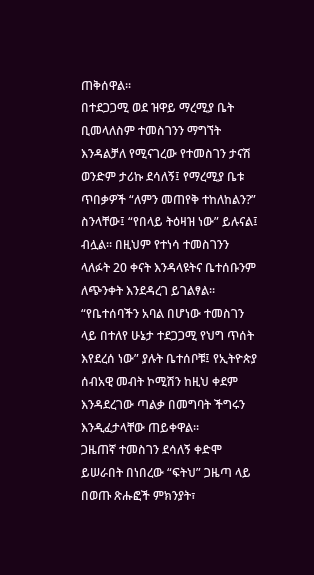ጠቅሰዋል፡፡
በተደጋጋሚ ወደ ዝዋይ ማረሚያ ቤት ቢመላለስም ተመስገንን ማግኘት እንዳልቻለ የሚናገረው የተመስገን ታናሽ ወንድም ታሪኩ ደሳለኝ፤ የማረሚያ ቤቱ ጥበቃዎች “ለምን መጠየቅ ተከለከልን?” ስንላቸው፤ “የበላይ ትዕዛዝ ነው” ይሉናል፤ ብሏል፡፡ በዚህም የተነሳ ተመስገንን ላለፉት 20 ቀናት እንዳላዩትና ቤተሰቡንም ለጭንቀት እንደዳረገ ይገልፃል፡፡
“የቤተሰባችን አባል በሆነው ተመስገን ላይ በተለየ ሁኔታ ተደጋጋሚ የህግ ጥሰት እየደረሰ ነው” ያሉት ቤተሰቦቹ፤ የኢትዮጵያ ሰብአዊ መብት ኮሚሽን ከዚህ ቀደም እንዳደረገው ጣልቃ በመግባት ችግሩን እንዲፈታላቸው ጠይቀዋል፡፡
ጋዜጠኛ ተመስገን ደሳለኝ ቀድሞ ይሠራበት በነበረው “ፍትህ” ጋዜጣ ላይ በወጡ ጽሑፎች ምክንያት፣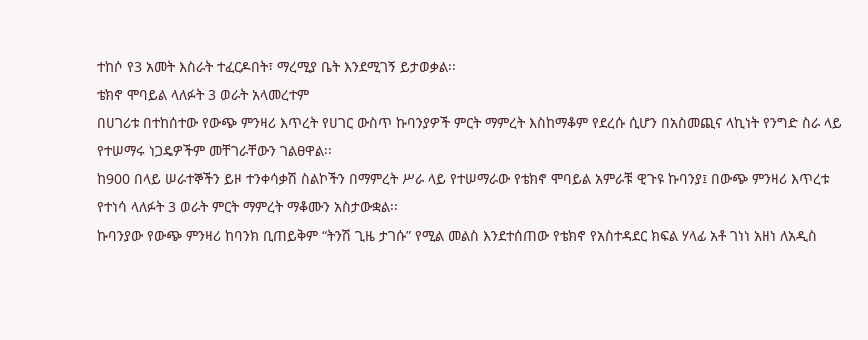ተከሶ የ3 አመት እስራት ተፈርዶበት፣ ማረሚያ ቤት እንደሚገኝ ይታወቃል፡፡
ቴክኖ ሞባይል ላለፉት 3 ወራት አላመረተም
በሀገሪቱ በተከሰተው የውጭ ምንዛሪ እጥረት የሀገር ውስጥ ኩባንያዎች ምርት ማምረት እስከማቆም የደረሱ ሲሆን በአስመጪና ላኪነት የንግድ ስራ ላይ የተሠማሩ ነጋዴዎችም መቸገራቸውን ገልፀዋል፡፡
ከ900 በላይ ሠራተኞችን ይዞ ተንቀሳቃሽ ስልኮችን በማምረት ሥራ ላይ የተሠማራው የቴክኖ ሞባይል አምራቹ ዊጉዩ ኩባንያ፤ በውጭ ምንዛሪ እጥረቱ የተነሳ ላለፉት 3 ወራት ምርት ማምረት ማቆሙን አስታውቋል፡፡
ኩባንያው የውጭ ምንዛሪ ከባንክ ቢጠይቅም “ትንሽ ጊዜ ታገሱ” የሚል መልስ እንደተሰጠው የቴክኖ የአስተዳደር ክፍል ሃላፊ አቶ ገነነ አዘነ ለአዲስ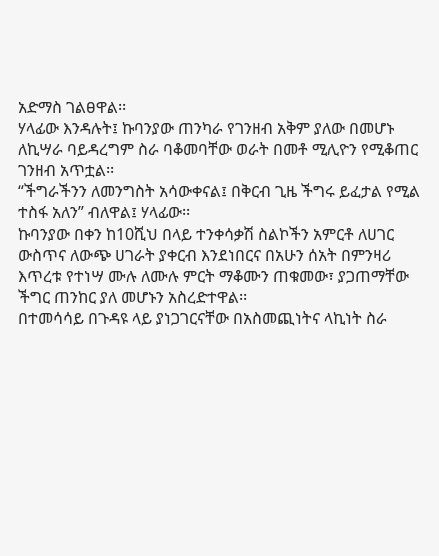አድማስ ገልፀዋል፡፡
ሃላፊው እንዳሉት፤ ኩባንያው ጠንካራ የገንዘብ አቅም ያለው በመሆኑ ለኪሣራ ባይዳረግም ስራ ባቆመባቸው ወራት በመቶ ሚሊዮን የሚቆጠር ገንዘብ አጥቷል፡፡
“ችግራችንን ለመንግስት አሳውቀናል፤ በቅርብ ጊዜ ችግሩ ይፈታል የሚል ተስፋ አለን” ብለዋል፤ ሃላፊው፡፡
ኩባንያው በቀን ከ10ሺህ በላይ ተንቀሳቃሽ ስልኮችን አምርቶ ለሀገር ውስጥና ለውጭ ሀገራት ያቀርብ እንደነበርና በአሁን ሰአት በምንዛሪ እጥረቱ የተነሣ ሙሉ ለሙሉ ምርት ማቆሙን ጠቁመው፣ ያጋጠማቸው ችግር ጠንከር ያለ መሆኑን አስረድተዋል፡፡
በተመሳሳይ በጉዳዩ ላይ ያነጋገርናቸው በአስመጪነትና ላኪነት ስራ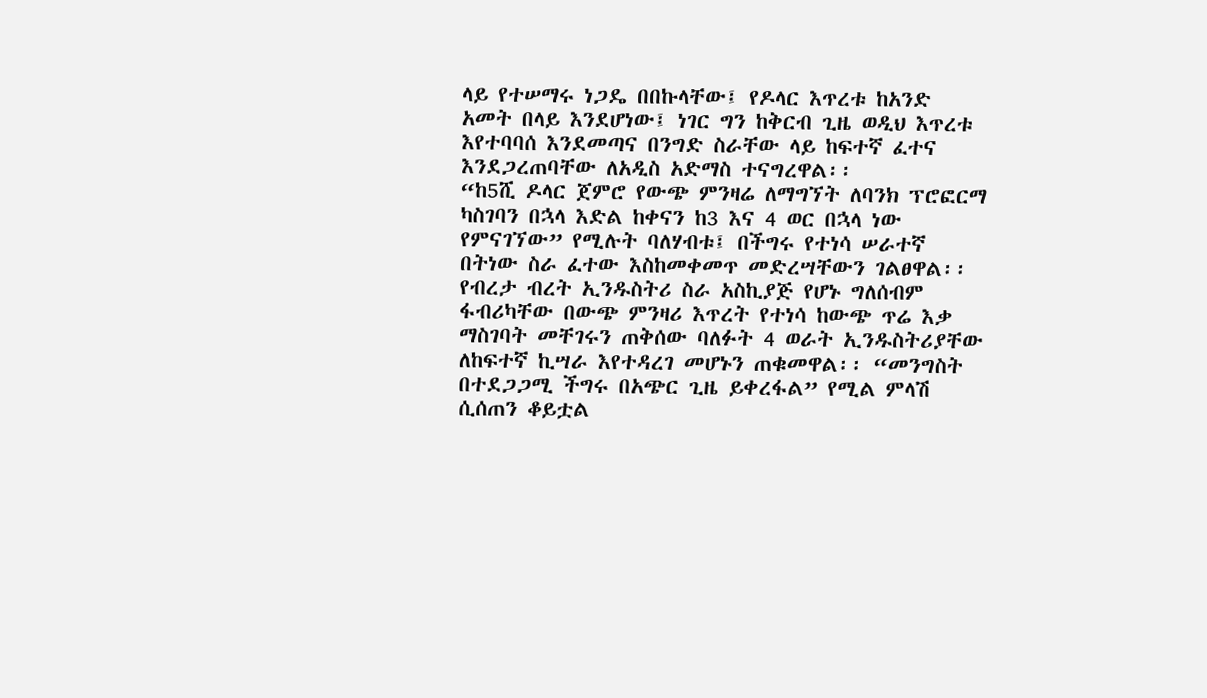ላይ የተሠማሩ ነጋዴ በበኩላቸው፤ የዶላር እጥረቱ ከአንድ አመት በላይ እንደሆነው፤ ነገር ግን ከቅርብ ጊዜ ወዲህ እጥረቱ እየተባባሰ እንደመጣና በንግድ ስራቸው ላይ ከፍተኛ ፈተና እንደጋረጠባቸው ለአዲስ አድማስ ተናግረዋል፡፡
“ከ5ሺ ዶላር ጀምሮ የውጭ ምንዛሬ ለማግኘት ለባንክ ፕሮፎርማ ካስገባን በኋላ እድል ከቀናን ከ3 እና 4 ወር በኋላ ነው የምናገኘው” የሚሉት ባለሃብቱ፤ በችግሩ የተነሳ ሠራተኛ በትነው ስራ ፈተው እስከመቀመጥ መድረሣቸውን ገልፀዋል፡፡
የብረታ ብረት ኢንዱስትሪ ስራ አስኪያጅ የሆኑ ግለሰብም ፋብሪካቸው በውጭ ምንዛሪ እጥረት የተነሳ ከውጭ ጥሬ እቃ ማስገባት መቸገሩን ጠቅሰው ባለፉት 4 ወራት ኢንዱስትሪያቸው ለከፍተኛ ኪሣራ እየተዳረገ መሆኑን ጠቁመዋል፡፡ “መንግስት በተደጋጋሚ ችግሩ በአጭር ጊዜ ይቀረፋል” የሚል ምላሽ ሲሰጠን ቆይቷል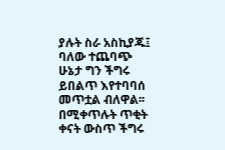ያሉት ስራ አስኪያጁ፤ ባለው ተጨባጭ ሁኔታ ግን ችግሩ ይበልጥ እየተባባሰ መጥቷል ብለዋል፡፡
በሚቀጥሉት ጥቂት ቀናት ውስጥ ችግሩ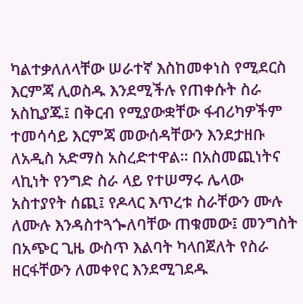ካልተቃለለላቸው ሠራተኛ እስከመቀነስ የሚደርስ እርምጃ ሊወስዱ እንደሚችሉ የጠቀሱት ስራ አስኪያጁ፤ በቅርብ የሚያውቋቸው ፋብሪካዎችም ተመሳሳይ እርምጃ መውሰዳቸውን እንደታዘቡ ለአዲስ አድማስ አስረድተዋል፡፡ በአስመጪነትና ላኪነት የንግድ ስራ ላይ የተሠማሩ ሌላው አስተያየት ሰጪ፤ የዶላር እጥረቱ ስራቸውን ሙሉ ለሙሉ እንዳስተጓጐለባቸው ጠቁመው፤ መንግስት በአጭር ጊዜ ውስጥ እልባት ካላበጀለት የስራ ዘርፋቸውን ለመቀየር እንደሚገደዱ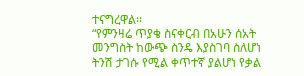ተናግረዋል፡፡
“የምንዛሬ ጥያቄ ስናቀርብ በአሁን ሰአት መንግስት ከውጭ ስንዴ እያስገባ ስለሆነ ትንሽ ታገሱ የሚል ቀጥተኛ ያልሆነ የቃል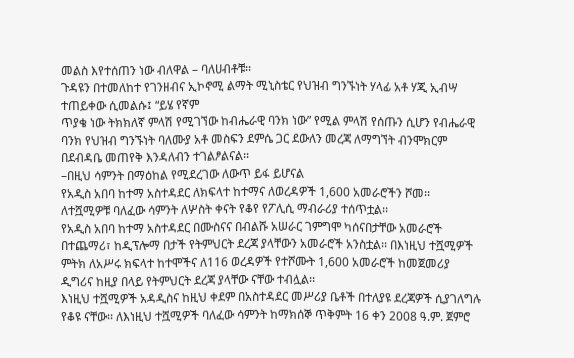መልስ እየተሰጠን ነው ብለዋል – ባለሀብቶቹ፡፡
ጉዳዩን በተመለከተ የገንዘብና ኢኮኖሚ ልማት ሚኒስቴር የህዝብ ግንኙነት ሃላፊ አቶ ሃጂ ኢብሣ ተጠይቀው ሲመልሱ፤ “ይሄ የኛም
ጥያቄ ነው ትክክለኛ ምላሽ የሚገኘው ከብሔራዊ ባንክ ነው” የሚል ምላሽ የሰጡን ሲሆን የብሔራዊ ባንክ የህዝብ ግንኙነት ባለሙያ አቶ መስፍን ደምሴ ጋር ደውለን መረጃ ለማግኘት ብንሞክርም በደብዳቤ መጠየቅ እንዳለብን ተገልፆልናል፡፡
–በዚህ ሳምንት በማዕከል የሚደረገው ለውጥ ይፋ ይሆናል
የአዲስ አበባ ከተማ አስተዳደር ለክፍላተ ከተማና ለወረዳዎች 1,600 አመራሮችን ሾመ፡፡ ለተሿሚዎቹ ባለፈው ሳምንት ለሦስት ቀናት የቆየ የፖሊሲ ማብራሪያ ተሰጥቷል፡፡
የአዲስ አበባ ከተማ አስተዳደር በሙስናና በብልሹ አሠራር ገምግሞ ካሰናበታቸው አመራሮች በተጨማሪ፣ ከዲፕሎማ በታች የትምህርት ደረጃ ያላቸውን አመራሮች አንስቷል፡፡ በእነዚህ ተሿሚዎች ምትክ ለአሥሩ ክፍላተ ከተሞችና ለ116 ወረዳዎች የተሾሙት 1,600 አመራሮች ከመጀመሪያ ዲግሪና ከዚያ በላይ የትምህርት ደረጃ ያላቸው ናቸው ተብሏል፡፡
እነዚህ ተሿሚዎች አዳዲስና ከዚህ ቀደም በአስተዳደር መሥሪያ ቤቶች በተለያዩ ደረጃዎች ሲያገለግሉ የቆዩ ናቸው፡፡ ለእነዚህ ተሿሚዎች ባለፈው ሳምንት ከማክሰኞ ጥቅምት 16 ቀን 2008 ዓ.ም. ጀምሮ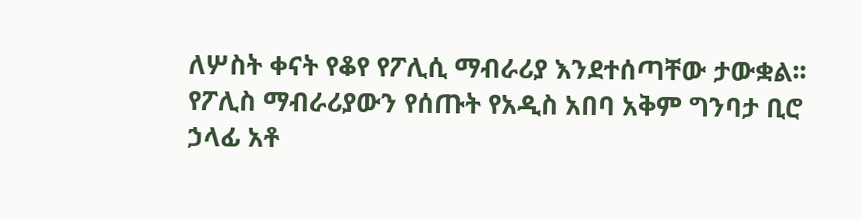ለሦስት ቀናት የቆየ የፖሊሲ ማብራሪያ እንደተሰጣቸው ታውቋል፡፡
የፖሊስ ማብራሪያውን የሰጡት የአዲስ አበባ አቅም ግንባታ ቢሮ ኃላፊ አቶ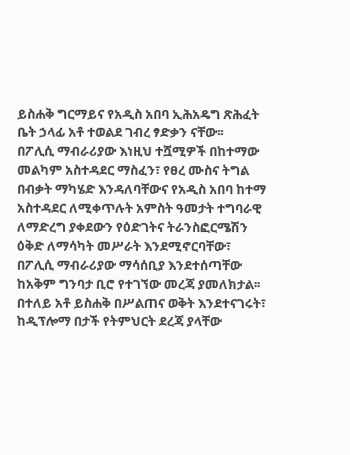ይስሐቅ ግርማይና የአዲስ አበባ ኢሕአዴግ ጽሕፈት ቤት ኃላፊ አቶ ተወልደ ገብረ ፃድቃን ናቸው፡፡
በፖሊሲ ማብራሪያው እነዚህ ተሿሚዎች በከተማው መልካም አስተዳደር ማስፈን፣ የፀረ ሙስና ትግል በብቃት ማካሄድ እንዳለባቸውና የአዲስ አበባ ከተማ አስተዳደር ለሚቀጥሉት አምስት ዓመታት ተግባራዊ ለማድረግ ያቀደውን የዕድገትና ትራንስፎርሜሽን ዕቅድ ለማሳካት መሥራት እንደሚኖርባቸው፣ በፖሊሲ ማብራሪያው ማሳሰቢያ እንደተሰጣቸው ከአቅም ግንባታ ቢሮ የተገኘው መረጃ ያመለክታል፡፡
በተለይ አቶ ይስሐቅ በሥልጠና ወቅት እንደተናገሩት፣ ከዲፕሎማ በታች የትምህርት ደረጃ ያላቸው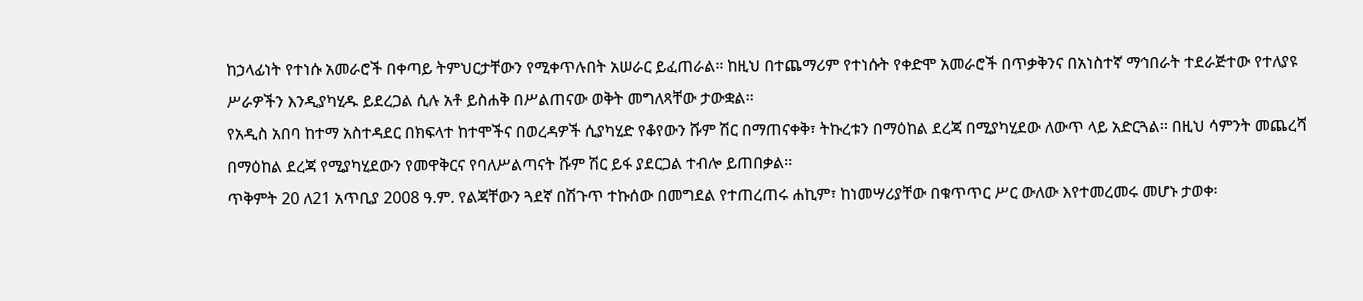ከኃላፊነት የተነሱ አመራሮች በቀጣይ ትምህርታቸውን የሚቀጥሉበት አሠራር ይፈጠራል፡፡ ከዚህ በተጨማሪም የተነሱት የቀድሞ አመራሮች በጥቃቅንና በአነስተኛ ማኅበራት ተደራጅተው የተለያዩ ሥራዎችን እንዲያካሂዱ ይደረጋል ሲሉ አቶ ይስሐቅ በሥልጠናው ወቅት መግለጻቸው ታውቋል፡፡
የአዲስ አበባ ከተማ አስተዳደር በክፍላተ ከተሞችና በወረዳዎች ሲያካሂድ የቆየውን ሹም ሽር በማጠናቀቅ፣ ትኩረቱን በማዕከል ደረጃ በሚያካሂደው ለውጥ ላይ አድርጓል፡፡ በዚህ ሳምንት መጨረሻ በማዕከል ደረጃ የሚያካሂደውን የመዋቅርና የባለሥልጣናት ሹም ሽር ይፋ ያደርጋል ተብሎ ይጠበቃል፡፡
ጥቅምት 20 ለ21 አጥቢያ 2008 ዓ.ም. የልጃቸውን ጓደኛ በሽጉጥ ተኩሰው በመግደል የተጠረጠሩ ሐኪም፣ ከነመሣሪያቸው በቁጥጥር ሥር ውለው እየተመረመሩ መሆኑ ታወቀ፡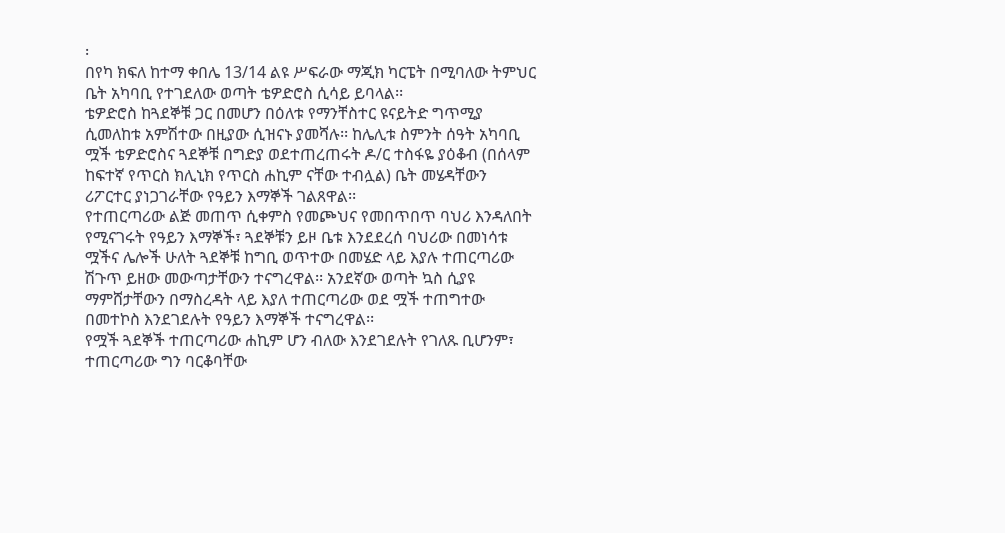፡
በየካ ክፍለ ከተማ ቀበሌ 13/14 ልዩ ሥፍራው ማጂክ ካርፔት በሚባለው ትምህር ቤት አካባቢ የተገደለው ወጣት ቴዎድሮስ ሲሳይ ይባላል፡፡
ቴዎድሮስ ከጓደኞቹ ጋር በመሆን በዕለቱ የማንቸስተር ዩናይትድ ግጥሚያ ሲመለከቱ አምሽተው በዚያው ሲዝናኑ ያመሻሉ፡፡ ከሌሊቱ ስምንት ሰዓት አካባቢ ሟች ቴዎድሮስና ጓደኞቹ በግድያ ወደተጠረጠሩት ዶ/ር ተስፋዬ ያዕቆብ (በሰላም ከፍተኛ የጥርስ ክሊኒክ የጥርስ ሐኪም ናቸው ተብሏል) ቤት መሄዳቸውን ሪፖርተር ያነጋገራቸው የዓይን እማኞች ገልጸዋል፡፡
የተጠርጣሪው ልጅ መጠጥ ሲቀምስ የመጮህና የመበጥበጥ ባህሪ እንዳለበት የሚናገሩት የዓይን እማኞች፣ ጓደኞቹን ይዞ ቤቱ እንደደረሰ ባህሪው በመነሳቱ ሟችና ሌሎች ሁለት ጓደኞቹ ከግቢ ወጥተው በመሄድ ላይ እያሉ ተጠርጣሪው ሽጉጥ ይዘው መውጣታቸውን ተናግረዋል፡፡ አንደኛው ወጣት ኳስ ሲያዩ ማምሸታቸውን በማስረዳት ላይ እያለ ተጠርጣሪው ወደ ሟች ተጠግተው በመተኮስ እንደገደሉት የዓይን እማኞች ተናግረዋል፡፡
የሟች ጓደኞች ተጠርጣሪው ሐኪም ሆን ብለው እንደገደሉት የገለጹ ቢሆንም፣ ተጠርጣሪው ግን ባርቆባቸው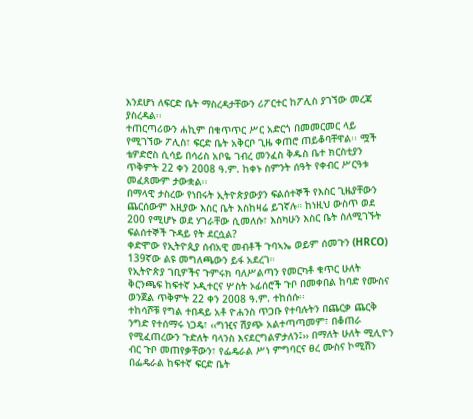እንደሆነ ለፍርድ ቤት ማስረዳታቸውን ሪፖርተር ከፖሊስ ያገኘው መረጃ ያስረዳል፡፡
ተጠርጣሪውን ሐኪም በቁጥጥር ሥር አድርጎ በመመርመር ላይ የሚገኘው ፖሊስ፣ ፍርድ ቤት አቅርቦ ጊዜ ቀጠሮ ጠይቆባቸዋል፡፡ ሟች ቴዎድሮስ ሲሳይ በሳሪስ አቦዬ ገብረ መንፈስ ቅዱስ ቤተ ክርስቲያን ጥቅምት 22 ቀን 2008 ዓ.ም. ከቀኑ ስምንት ሰዓት የቀብር ሥርዓቱ መፈጸሙም ታውቋል፡፡
በማላዊ ታስረው የነበሩት ኢትዮጵያውያን ፍልሰተኞች የእስር ጊዜያቸውን ጨርሰውም እዚያው እስር ቤት እስከዛሬ ይገኛሉ። ከነዚህ ውስጥ ወደ 200 የሚሆኑ ወደ ሃገራቸው ሲመለሱ፣ እስካሁን እስር ቤት ስለሚገኙት ፍልሰተኞች ጉዳይ የት ደርሷል?
ቀድሞው የኢትዮጲያ ሰብአዊ መብቶች ጉባኣኤ ወይም ሰመጉን (HRCO) 139ኛው ልዩ መግለጫውን ይፋ አደረገ።
የኢትዮጵያ ገቢዎችና ጉምሩክ ባለሥልጣን የመርካቶ ቁጥር ሁለት ቅርንጫፍ ከፍተኛ ኦዲተርና ሦስት ኦፊሰሮች ጉቦ በመቀበል ከባድ የሙስና ወንጀል ጥቅምት 22 ቀን 2008 ዓ.ም. ተከሰሱ፡፡
ተከሳሾቹ የግል ተበዳይ አቶ ዮሐንስ ጥጋቡ የተባሉትን በጨርቃ ጨርቅ ንግድ የተሰማሩ ነጋዴ፣ ‹‹ግዢና ሽያጭ አልተጣጣመም፣ በቆጠራ የሚፈጠረውን ጉድለት ባላንስ እናደርግልዎታለን፤›› በማለት ሁለት ሚሊዮን ብር ጉቦ መጠየቃቸውን፣ የፌዴራል ሥነ ምግባርና ፀረ ሙስና ኮሚሽን በፌዴራል ከፍተኛ ፍርድ ቤት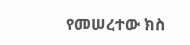የመሠረተው ክስ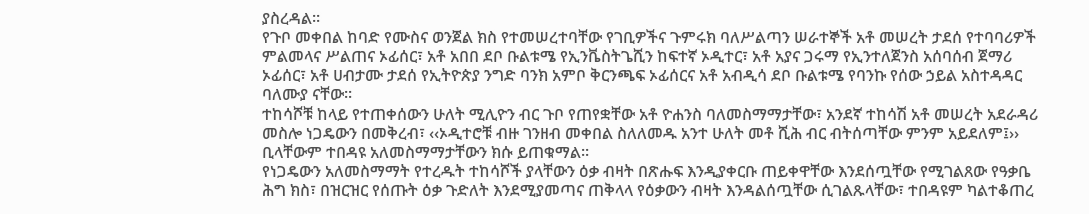ያስረዳል፡፡
የጉቦ መቀበል ከባድ የሙስና ወንጀል ክስ የተመሠረተባቸው የገቢዎችና ጉምሩክ ባለሥልጣን ሠራተኞች አቶ መሠረት ታደሰ የተባባሪዎች ምልመላና ሥልጠና ኦፊሰር፣ አቶ አበበ ደቦ ቡልቱሜ የኢንቬስትጌሺን ከፍተኛ ኦዲተር፣ አቶ አያና ጋሩማ የኢንተለጀንስ አሰባሰብ ጀማሪ ኦፊሰር፣ አቶ ሀብታሙ ታደሰ የኢትዮጵያ ንግድ ባንክ አምቦ ቅርንጫፍ ኦፊሰርና አቶ አብዲሳ ደቦ ቡልቱሜ የባንኩ የሰው ኃይል አስተዳዳር ባለሙያ ናቸው፡፡
ተከሳሾቹ ከላይ የተጠቀሰውን ሁለት ሚሊዮን ብር ጉቦ የጠየቋቸው አቶ ዮሐንስ ባለመስማማታቸው፣ አንደኛ ተከሳሽ አቶ መሠረት አደራዳሪ መስሎ ነጋዴውን በመቅረብ፣ ‹‹ኦዲተሮቹ ብዙ ገንዘብ መቀበል ስለለመዱ አንተ ሁለት መቶ ሺሕ ብር ብትሰጣቸው ምንም አይደለም፤›› ቢላቸውም ተበዳዩ አለመስማማታቸውን ክሱ ይጠቁማል፡፡
የነጋዴውን አለመስማማት የተረዱት ተከሳሾች ያላቸውን ዕቃ ብዛት በጽሑፍ እንዲያቀርቡ ጠይቀዋቸው እንደሰጧቸው የሚገልጸው የዓቃቤ ሕግ ክስ፣ በዝርዝር የሰጡት ዕቃ ጉድለት እንደሚያመጣና ጠቅላላ የዕቃውን ብዛት እንዳልሰጧቸው ሲገልጹላቸው፣ ተበዳዩም ካልተቆጠረ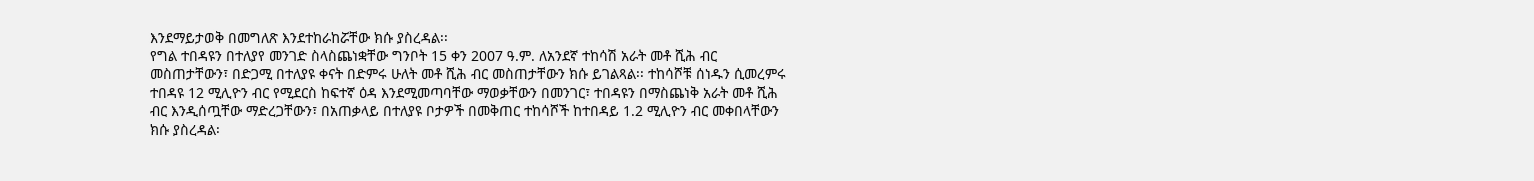እንደማይታወቅ በመግለጽ እንደተከራከሯቸው ክሱ ያስረዳል፡፡
የግል ተበዳዩን በተለያየ መንገድ ስላስጨነቋቸው ግንቦት 15 ቀን 2007 ዓ.ም. ለአንደኛ ተከሳሽ አራት መቶ ሺሕ ብር መስጠታቸውን፣ በድጋሚ በተለያዩ ቀናት በድምሩ ሁለት መቶ ሺሕ ብር መስጠታቸውን ክሱ ይገልጻል፡፡ ተከሳሾቹ ሰነዱን ሲመረምሩ ተበዳዩ 12 ሚሊዮን ብር የሚደርስ ከፍተኛ ዕዳ እንደሚመጣባቸው ማወቃቸውን በመንገር፣ ተበዳዩን በማስጨነቅ አራት መቶ ሺሕ ብር እንዲሰጧቸው ማድረጋቸውን፣ በአጠቃላይ በተለያዩ ቦታዎች በመቅጠር ተከሳሾች ከተበዳይ 1.2 ሚሊዮን ብር መቀበላቸውን ክሱ ያስረዳል፡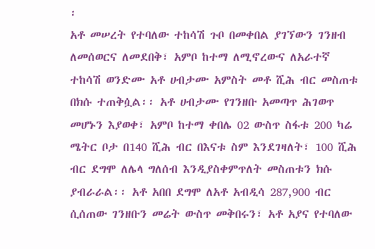፡
አቶ መሠረት የተባለው ተከሳሽ ጉቦ በመቀበል ያገኘውን ገንዘብ ለመሰወርና ለመደበቅ፣ አምቦ ከተማ ለሚኖረውና ለአራተኛ ተከሳሽ ወንድሙ አቶ ሀብታሙ አምስት መቶ ሺሕ ብር መስጠቱ በክሱ ተጠቅሷል፡፡ አቶ ሀብታሙ የገንዘቡ አመጣጥ ሕገወጥ መሆኑን እያወቀ፣ አምቦ ከተማ ቀበሌ 02 ውስጥ ስፋቱ 200 ካሬ ሜትር ቦታ በ140 ሺሕ ብር በእናቱ ስም እንደገዛለት፣ 100 ሺሕ ብር ደግሞ ለሌላ ግለሰብ እንዲያስቀምጥለት መስጠቱን ክሱ ያብራራል፡፡ አቶ አበበ ደግሞ ለአቶ አብዲሳ 287,900 ብር ሲሰጠው ገንዘቡን መሬት ውስጥ መቅበሩን፣ አቶ አያና የተባለው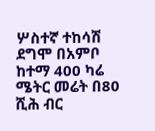ሦስተኛ ተከሳሽ ደግሞ በአምቦ ከተማ 400 ካሬ ሜትር መሬት በ80 ሺሕ ብር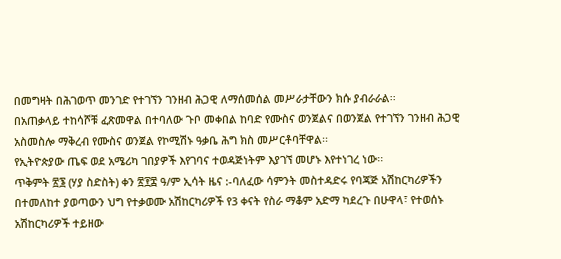በመግዛት በሕገወጥ መንገድ የተገኘን ገንዘብ ሕጋዊ ለማሰመሰል መሥራታቸውን ክሱ ያብራራል፡፡
በአጠቃላይ ተከሳሾቹ ፈጽመዋል በተባለው ጉቦ መቀበል ከባድ የሙስና ወንጀልና በወንጀል የተገኘን ገንዘብ ሕጋዊ አስመስሎ ማቅረብ የሙስና ወንጀል የኮሚሽኑ ዓቃቤ ሕግ ክስ መሥርቶባቸዋል፡፡
የኢትዮጵያው ጤፍ ወደ አሜሪካ ገበያዎች እየገባና ተወዳጅነትም እያገኘ መሆኑ እየተነገረ ነው፡፡
ጥቅምት ፳፮ (ሃያ ስድስት) ቀን ፳፻፰ ዓ/ም ኢሳት ዜና :-ባለፈው ሳምንት መስተዳድሩ የባጃጅ አሽከርካሪዎችን በተመለከተ ያወጣውን ህግ የተቃወሙ አሽከርካሪዎች የ3 ቀናት የስራ ማቆም አድማ ካደረጉ በሁዋላ፣ የተወሰኑ አሽከርካሪዎች ተይዘው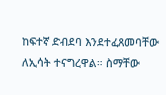ከፍተኛ ድብደባ እንደተፈጸመባቸው ለኢሳት ተናግረዋል። ስማቸው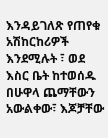እንዳይገለጽ የጠየቁ አሽከርከሪዎች እንደሚሉት ፣ ወደ እስር ቤት ከተወሰዱ በሁዋላ ጨማቸውን አውልቀው፣ እጆቻቸው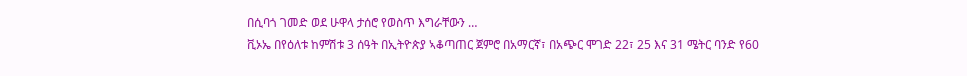በሲባጎ ገመድ ወደ ሁዋላ ታሰሮ የወስጥ እግራቸውን …
ቪኦኤ በየዕለቱ ከምሽቱ 3 ሰዓት በኢትዮጵያ ኣቆጣጠር ጀምሮ በአማርኛ፣ በአጭር ሞገድ 22፣ 25 እና 31 ሜትር ባንድ የ60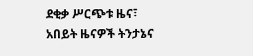ደቂቃ ሥርጭቱ ዜና፣ አበይት ዜናዎች ትንታኔና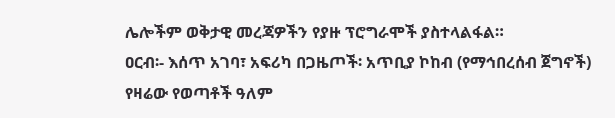ሌሎችም ወቅታዊ መረጃዎችን የያዙ ፕሮግራሞች ያስተላልፋል።
ዐርብ፡- እሰጥ አገባ፣ አፍሪካ በጋዜጦች፡ አጥቢያ ኮከብ (የማኅበረሰብ ጀግኖች)
የዛሬው የወጣቶች ዓለም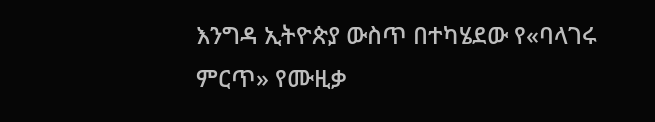እንግዳ ኢትዮጵያ ውስጥ በተካሄደው የ«ባላገሩ ምርጥ» የሙዚቃ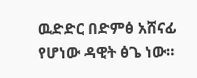ዉድድር በድምፅ አሸናፊ የሆነው ዳዊት ፅጌ ነው።